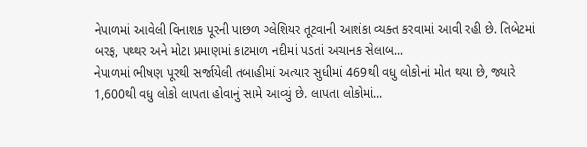નેપાળમાં આવેલી વિનાશક પૂરની પાછળ ગ્લેશિયર તૂટવાની આશંકા વ્યક્ત કરવામાં આવી રહી છે. તિબેટમાં બરફ, પથ્થર અને મોટા પ્રમાણમાં કાટમાળ નદીમાં પડતાં અચાનક સેલાબ...
નેપાળમાં ભીષણ પૂરથી સર્જાયેલી તબાહીમાં અત્યાર સુધીમાં 469થી વધુ લોકોનાં મોત થયા છે, જ્યારે 1,600થી વધુ લોકો લાપતા હોવાનું સામે આવ્યું છે. લાપતા લોકોમાં...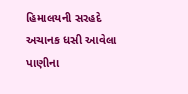હિમાલયની સરહદે અચાનક ધસી આવેલા પાણીના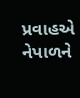પ્રવાહએ નેપાળને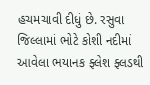હચમચાવી દીધું છે. રસુવા જિલ્લામાં ભોટે કોશી નદીમાં આવેલા ભયાનક ફ્લેશ ફ્લડથી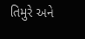તિમુરે અને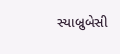સ્યાબ્રુબેસી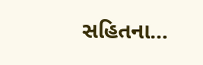સહિતના...